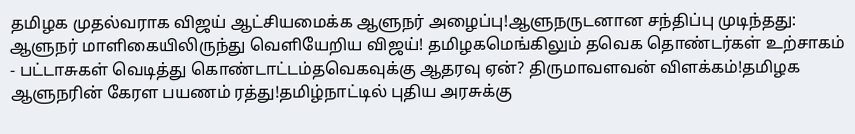தமிழக முதல்வராக விஜய் ஆட்சியமைக்க ஆளுநர் அழைப்பு!ஆளுநருடனான சந்திப்பு முடிந்தது: ஆளுநர் மாளிகையிலிருந்து வெளியேறிய விஜய்! தமிழகமெங்கிலும் தவெக தொண்டர்கள் உற்சாகம் - பட்டாசுகள் வெடித்து கொண்டாட்டம்தவெகவுக்கு ஆதரவு ஏன்? திருமாவளவன் விளக்கம்!தமிழக ஆளுநரின் கேரள பயணம் ரத்து!தமிழ்நாட்டில் புதிய அரசுக்கு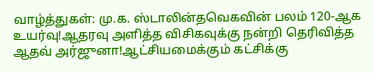வாழ்த்துகள்: மு.க. ஸ்டாலின்தவெகவின் பலம் 120-ஆக உயர்வு!ஆதரவு அளித்த விசிகவுக்கு நன்றி தெரிவித்த ஆதவ் அர்ஜுனா!ஆட்சியமைக்கும் கட்சிக்கு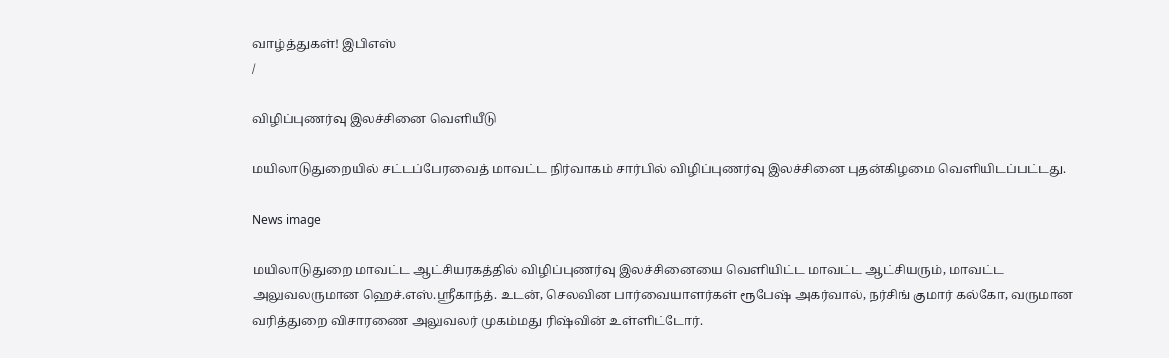வாழ்த்துகள்! இபிஎஸ்
/

விழிப்புணர்வு இலச்சினை வெளியீடு

மயிலாடுதுறையில் சட்டப்பேரவைத் மாவட்ட நிர்வாகம் சார்பில் விழிப்புணர்வு இலச்சினை புதன்கிழமை வெளியிடப்பட்டது.

News image

மயிலாடுதுறை மாவட்ட ஆட்சியரகத்தில் விழிப்புணர்வு இலச்சினையை வெளியிட்ட மாவட்ட ஆட்சியரும், மாவட்ட அலுவலருமான ஹெச்.எஸ்.ஸ்ரீகாந்த். உடன், செலவின பார்வையாளர்கள் ரூபேஷ் அகர்வால், நர்சிங் குமார் கல்கோ, வருமான வரித்துறை விசாரணை அலுவலர் முகம்மது ரிஷ்வின் உள்ளிட்டோர்.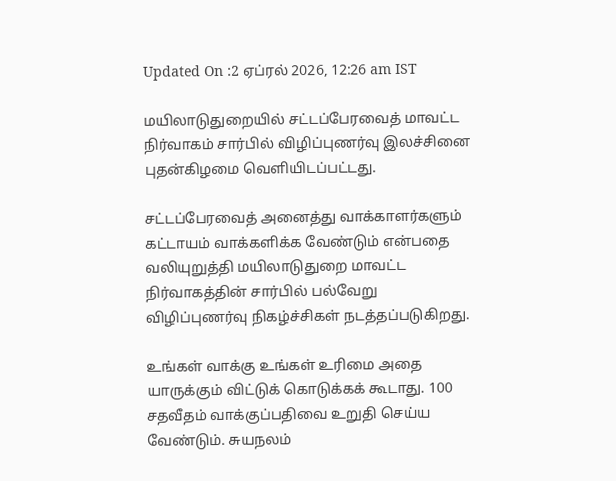Updated On :2 ஏப்ரல் 2026, 12:26 am IST

மயிலாடுதுறையில் சட்டப்பேரவைத் மாவட்ட நிர்வாகம் சார்பில் விழிப்புணர்வு இலச்சினை புதன்கிழமை வெளியிடப்பட்டது.

சட்டப்பேரவைத் அனைத்து வாக்காளர்களும் கட்டாயம் வாக்களிக்க வேண்டும் என்பதை வலியுறுத்தி மயிலாடுதுறை மாவட்ட நிர்வாகத்தின் சார்பில் பல்வேறு விழிப்புணர்வு நிகழ்ச்சிகள் நடத்தப்படுகிறது.

உங்கள் வாக்கு உங்கள் உரிமை அதை யாருக்கும் விட்டுக் கொடுக்கக் கூடாது. 100 சதவீதம் வாக்குப்பதிவை உறுதி செய்ய வேண்டும். சுயநலம்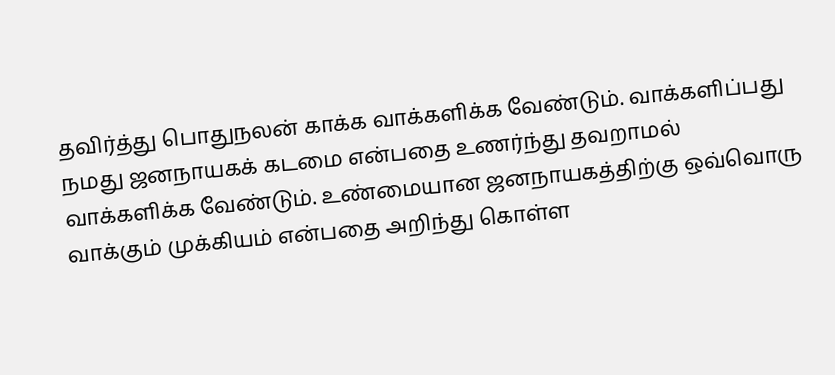தவிர்த்து பொதுநலன் காக்க வாக்களிக்க வேண்டும். வாக்களிப்பது நமது ஜனநாயகக் கடமை என்பதை உணர்ந்து தவறாமல் வாக்களிக்க வேண்டும். உண்மையான ஜனநாயகத்திற்கு ஒவ்வொரு வாக்கும் முக்கியம் என்பதை அறிந்து கொள்ள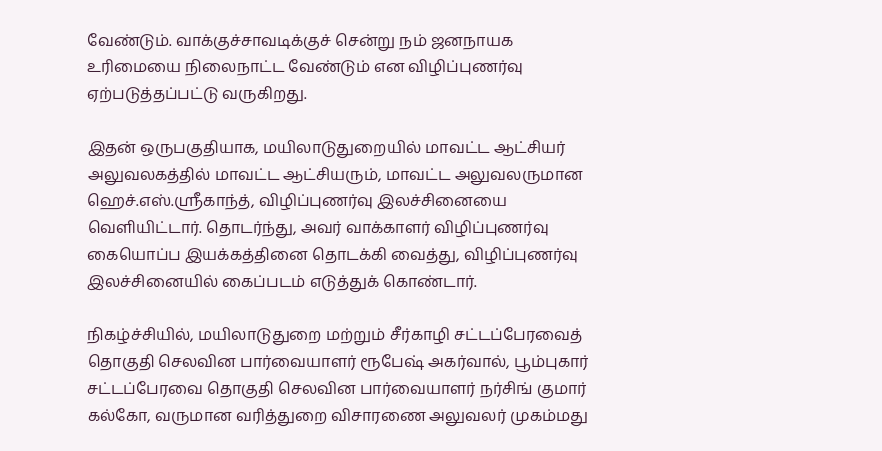வேண்டும். வாக்குச்சாவடிக்குச் சென்று நம் ஜனநாயக உரிமையை நிலைநாட்ட வேண்டும் என விழிப்புணர்வு ஏற்படுத்தப்பட்டு வருகிறது.

இதன் ஒருபகுதியாக, மயிலாடுதுறையில் மாவட்ட ஆட்சியர் அலுவலகத்தில் மாவட்ட ஆட்சியரும், மாவட்ட அலுவலருமான ஹெச்.எஸ்.ஸ்ரீகாந்த், விழிப்புணர்வு இலச்சினையை வெளியிட்டார். தொடர்ந்து, அவர் வாக்காளர் விழிப்புணர்வு கையொப்ப இயக்கத்தினை தொடக்கி வைத்து, விழிப்புணர்வு இலச்சினையில் கைப்படம் எடுத்துக் கொண்டார்.

நிகழ்ச்சியில், மயிலாடுதுறை மற்றும் சீர்காழி சட்டப்பேரவைத் தொகுதி செலவின பார்வையாளர் ரூபேஷ் அகர்வால், பூம்புகார் சட்டப்பேரவை தொகுதி செலவின பார்வையாளர் நர்சிங் குமார் கல்கோ, வருமான வரித்துறை விசாரணை அலுவலர் முகம்மது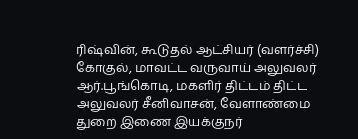ரிஷ்வின், கூடுதல் ஆட்சியர் (வளர்ச்சி) கோகுல், மாவட்ட வருவாய் அலுவலர் ஆர்.பூங்கொடி, மகளிர் திட்டம் திட்ட அலுவலர் சீனிவாசன், வேளாண்மை துறை இணை இயக்குநர்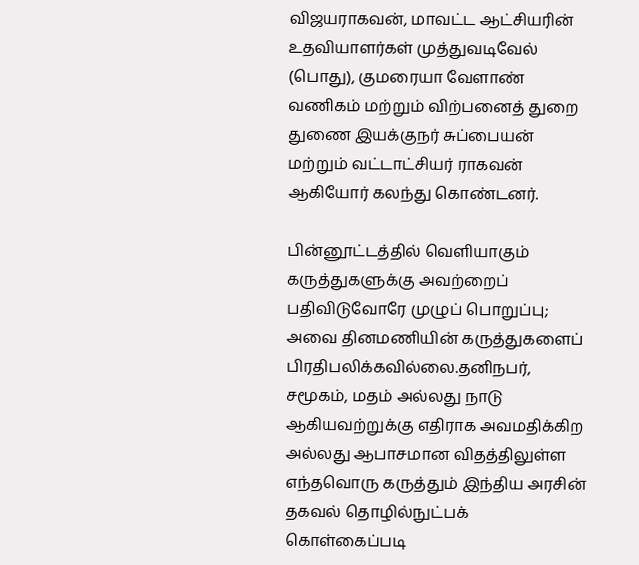விஜயராகவன், மாவட்ட ஆட்சியரின் உதவியாளர்கள் முத்துவடிவேல் (பொது), குமரையா வேளாண் வணிகம் மற்றும் விற்பனைத் துறை துணை இயக்குநர் சுப்பையன் மற்றும் வட்டாட்சியர் ராகவன் ஆகியோர் கலந்து கொண்டனர்.

பின்னூட்டத்தில் வெளியாகும் கருத்துகளுக்கு அவற்றைப் பதிவிடுவோரே முழுப் பொறுப்பு; அவை தினமணியின் கருத்துகளைப் பிரதிபலிக்கவில்லை.தனிநபர், சமூகம், மதம் அல்லது நாடு ஆகியவற்றுக்கு எதிராக அவமதிக்கிற அல்லது ஆபாசமான விதத்திலுள்ள எந்தவொரு கருத்தும் இந்திய அரசின் தகவல் தொழில்நுட்பக் கொள்கைப்படி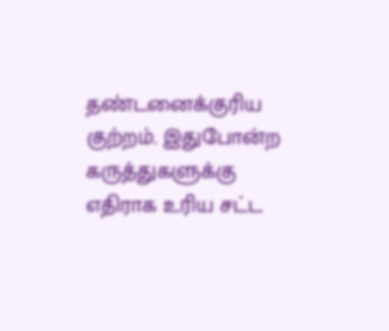தண்டனைக்குரிய குற்றம். இதுபோன்ற கருத்துகளுக்கு எதிராக உரிய சட்ட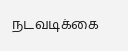நடவடிக்கை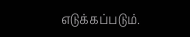எடுக்கப்படும்.